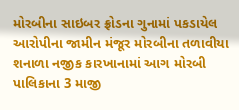મોરબીના સાઇબર ફ્રોડના ગુનામાં પકડાયેલ આરોપીના જામીન મંજૂર મોરબીના તળાવીયા શનાળા નજીક કારખાનામાં આગ મોરબી પાલિકાના 3 માજી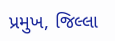પ્રમુખ, જિલ્લા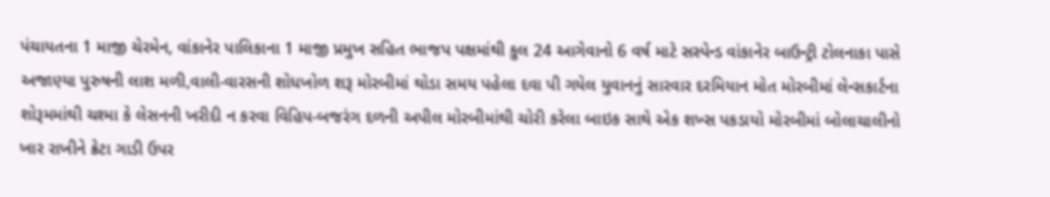પંચાયતના 1 માજી ચેરમેન, વાંકાનેર પાલિકાના 1 માજી પ્રમુખ સહિત ભાજપ પક્ષમાંથી કુલ 24 આગેવાનો 6 વર્ષ માટે સસ્પેન્ડ વાંકાનેર બાઉન્ટ્રી ટોલનાકા પાસે અજાણ્યા પુરુષની લાશ મળી,વાલી-વારસની શોધખોળ શરૂ મોરબીમાં થોડા સમય પહેલા દવા પી ગયેલ યુવાનનું સારવાર દરમિયાન મોત મોરબીમાં લેન્સકાર્ટના શોરૂમમાંથી ચશ્મા કે લેસનની ખરીદી ન કરવા વિહિપ-બજરંગ દળની અપીલ મોરબીમાંથી ચોરી કરેલા બાઇક સાથે એક શખ્સ પકડાયો મોરબીમાં બોલાચાલીનો ખાર રાખીને ક્રેટા ગાડી ઉપર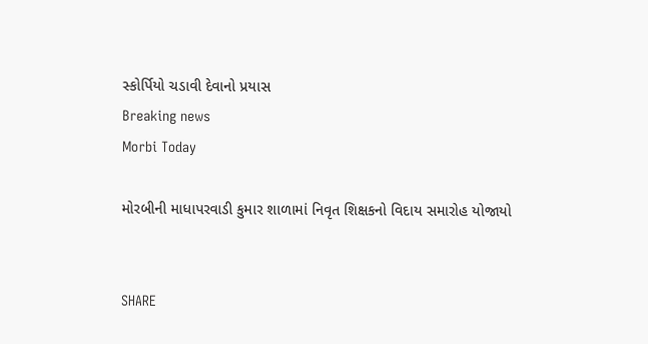સ્કોર્પિયો ચડાવી દેવાનો પ્રયાસ
Breaking news
Morbi Today

મોરબીની માધાપરવાડી કુમાર શાળામાં નિવૃત શિક્ષકનો વિદાય સમારોહ યોજાયો


SHARE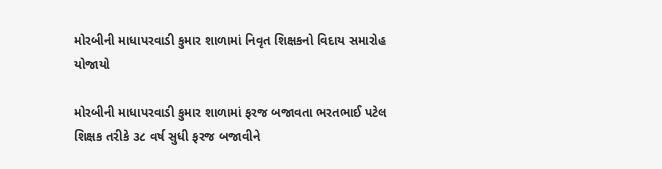મોરબીની માધાપરવાડી કુમાર શાળામાં નિવૃત શિક્ષકનો વિદાય સમારોહ યોજાયો

મોરબીની માધાપરવાડી કુમાર શાળામાં ફરજ બજાવતા ભરતભાઈ પટેલ શિક્ષક તરીકે ૩૮ વર્ષ સુધી ફરજ બજાવીને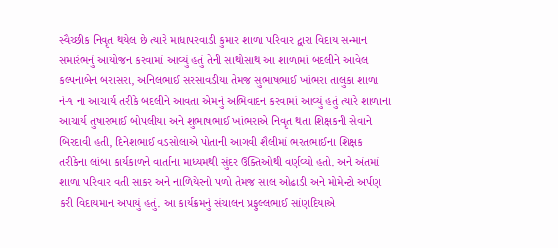સ્વૈચ્છીક નિવૃત થયેલ છે ત્યારે માધાપરવાડી કુમાર શાળા પરિવાર દ્વારા વિદાય સન્માન સમારંભનું આયોજન કરવામાં આવ્યું હતું તેની સાથોસાથ આ શાળામાં બદલીને આવેલ કલ્પનાબેન બરાસરા, અનિલભાઈ સરસાવડીયા તેમજ સુભાષભાઈ ખાંભરા તાલુકા શાળા નં-૧ ના આચાર્ય તરીકે બદલીને આવતા એમનું અભિવાદન કરવામાં આવ્યું હતું ત્યારે શાળાના આચાર્ય તુષારભાઈ બોપલીયા અને શુભાષભાઈ ખાંભરાએ નિવૃત થતા શિક્ષકની સેવાને બિરદાવી હતી, દિનેશભાઈ વડસોલાએ પોતાની આગવી શૈલીમાં ભરતભાઈના શિક્ષક તરીકેના લાંબા કાર્યકાળને વાર્તાના માધ્યમથી સુંદર ઉક્તિઓથી વર્ણવ્યો હતો. અને અંતમાં શાળા પરિવાર વતી સાકર અને નાળિયેરનો પળો તેમજ સાલ ઓઢાડી અને મોમેન્ટો અર્પણ કરી વિદાયમાન અપાયું હતું. આ કાર્યક્રમનું સંચાલન પ્રફુલ્લભાઈ સાંણદિયાએ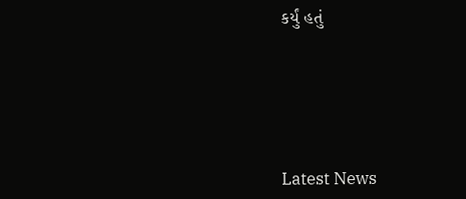કર્યું હતું






Latest News